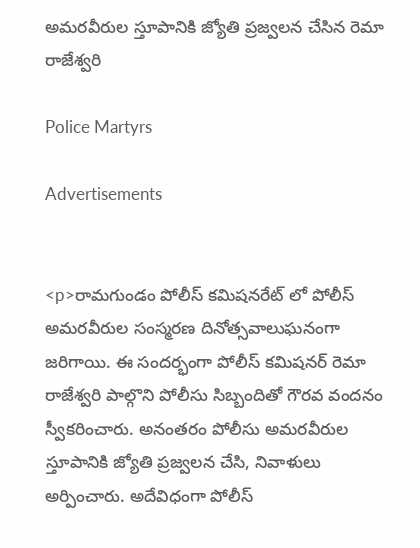అమరవీరుల స్తూపానికి జ్యోతి ప్రజ్వలన చేసిన రెమా రాజేశ్వరి

Police Martyrs

Advertisements


<p>రామగుండం పోలీస్ కమిషనరేట్ లో పోలీస్ అమరవీరుల సంస్మరణ దినోత్సవాలుఘనంగా జరిగాయి. ఈ సందర్భంగా పోలీస్ కమిషనర్ రెమా రాజేశ్వరి పాల్గొని పోలీసు సిబ్బందితో గౌరవ వందనం స్వీకరించారు. అనంతరం పోలీసు అమరవీరుల స్తూపానికి జ్యోతి ప్రజ్వలన చేసి, నివాళులు అర్పించారు. అదేవిధంగా పోలీస్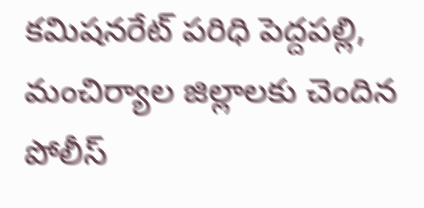కమిషనరేట్ పరిధి పెద్దపల్లి, మంచిర్యాల జిల్లాలకు చెందిన పోలీస్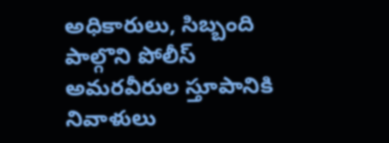అధికారులు, సిబ్బంది పాల్గొని పోలీస్ అమరవీరుల స్తూపానికి నివాళులు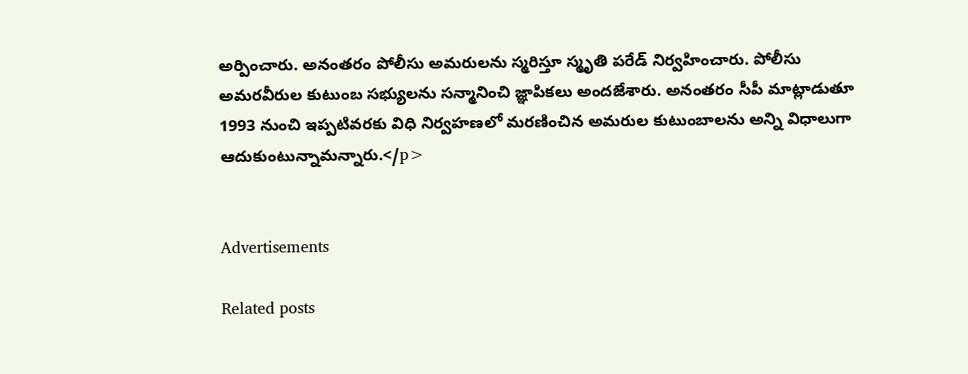అర్పించారు. అనంతరం పోలీసు అమరులను స్మరిస్తూ స్మృతి పరేడ్ నిర్వహించారు. పోలీసు అమరవీరుల కుటుంబ సభ్యులను సన్మానించి జ్ఞాపికలు అందజేశారు. అనంతరం సీపీ మాట్లాడుతూ 1993 నుంచి ఇప్పటివరకు విధి నిర్వహణలో మరణించిన అమరుల కుటుంబాలను అన్ని విధాలుగా ఆదుకుంటున్నామన్నారు.</p>


Advertisements

Related posts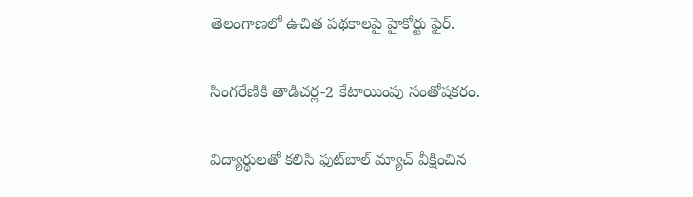తెలంగాణలో ఉచిత పథకాలపై హైకోర్టు ఫైర్.

సింగరేణికి తాడిచర్ల-2 కేటాయింపు సంతోషకరం.

విద్యార్థులతో కలిసి ఫుట్‌బాల్ మ్యాచ్ వీక్షించిన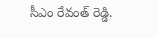సీఎం రేవంత్ రెడ్డి.